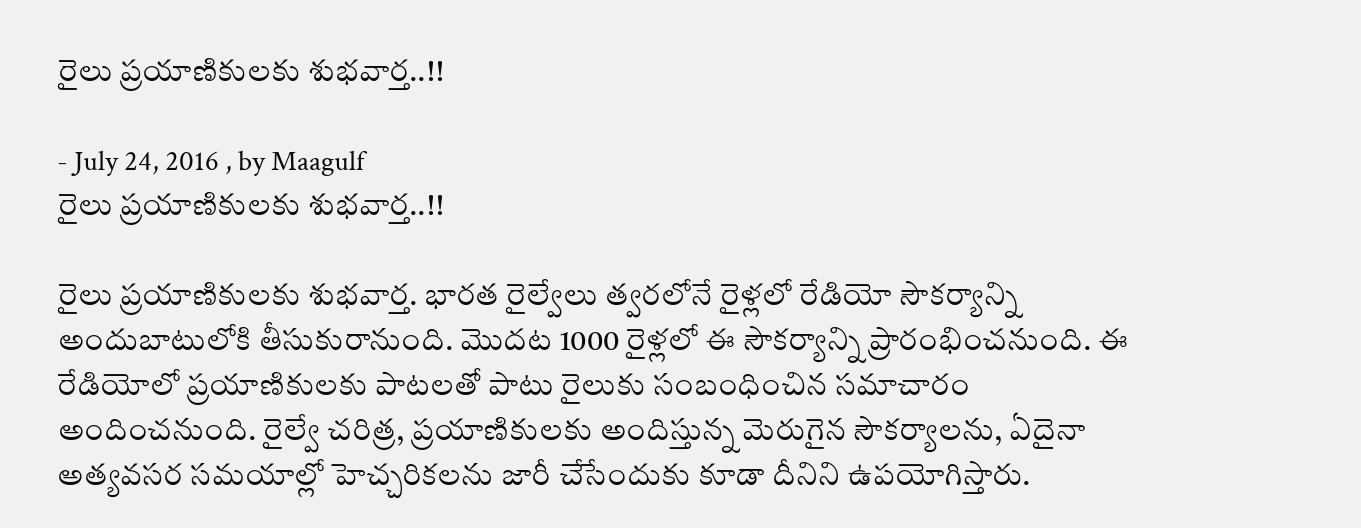రైలు ప్రయాణికులకు శుభవార్త..!!

- July 24, 2016 , by Maagulf
రైలు ప్రయాణికులకు శుభవార్త..!!

రైలు ప్రయాణికులకు శుభవార్త. భారత రైల్వేలు త్వరలోనే రైళ్లలో రేడియో సౌకర్యాన్ని అందుబాటులోకి తీసుకురానుంది. మొదట 1000 రైళ్లలో ఈ సౌకర్యాన్ని ప్రారంభించనుంది. ఈ రేడియోలో ప్రయాణికులకు పాటలతో పాటు రైలుకు సంబంధించిన సమాచారం అందించనుంది. రైల్వే చరిత్ర, ప్రయాణికులకు అందిస్తున్న మెరుగైన సౌకర్యాలను, ఏదైనా అత్యవసర సమయాల్లో హెచ్చరికలను జారీ చేసేందుకు కూడా దీనిని ఉపయోగిస్తారు.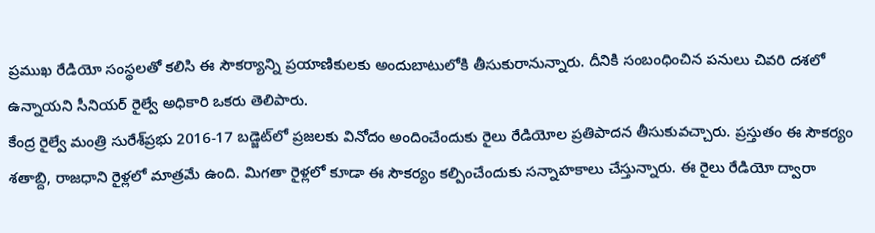ప్రముఖ రేడియో సంస్థలతో కలిసి ఈ సౌకర్యాన్ని ప్రయాణికులకు అందుబాటులోకి తీసుకురానున్నారు. దీనికి సంబంధించిన పనులు చివరి దశలో ఉన్నాయని సీనియర్‌ రైల్వే అధికారి ఒకరు తెలిపారు.
కేంద్ర రైల్వే మంత్రి సురేశ్‌ప్రభు 2016-17 బడ్జెట్‌లో ప్రజలకు వినోదం అందించేందుకు రైలు రేడియోల ప్రతిపాదన తీసుకువచ్చారు. ప్రస్తుతం ఈ సౌకర్యం శతాబ్ది, రాజధాని రైళ్లలో మాత్రమే ఉంది. మిగతా రైళ్లలో కూడా ఈ సౌకర్యం కల్పించేందుకు సన్నాహకాలు చేస్తున్నారు. ఈ రైలు రేడియో ద్వారా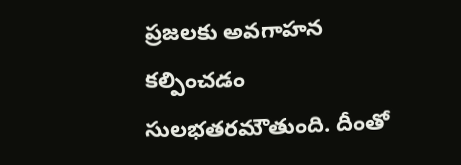ప్రజలకు అవగాహన కల్పించడం సులభతరమౌతుంది. దీంతో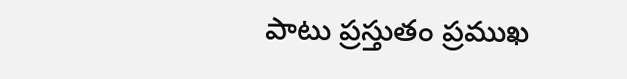పాటు ప్రస్తుతం ప్రముఖ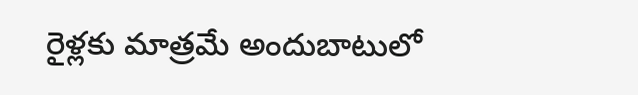రైళ్లకు మాత్రమే అందుబాటులో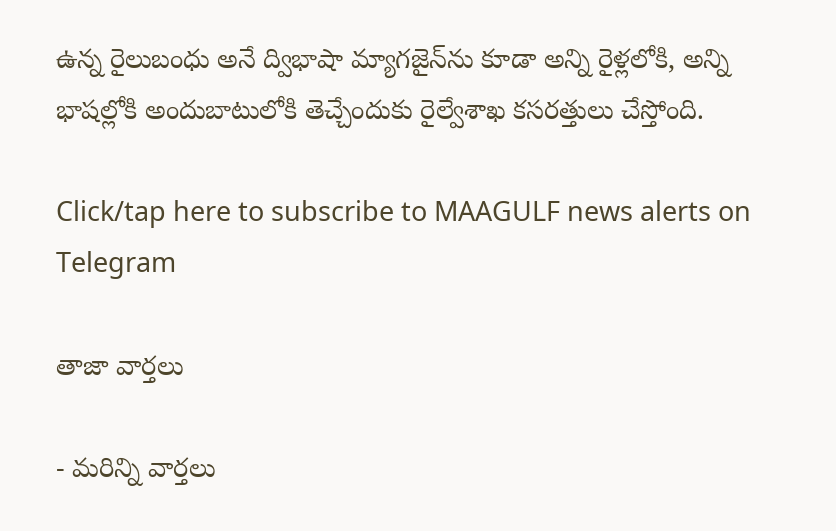ఉన్న రైలుబంధు అనే ద్విభాషా మ్యాగజైన్‌ను కూడా అన్ని రైళ్లలోకి, అన్ని భాషల్లోకి అందుబాటులోకి తెచ్చేందుకు రైల్వేశాఖ కసరత్తులు చేస్తోంది.

Click/tap here to subscribe to MAAGULF news alerts on Telegram

తాజా వార్తలు

- మరిన్ని వార్తలు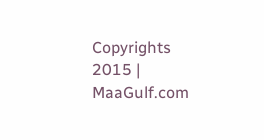Copyrights 2015 | MaaGulf.com